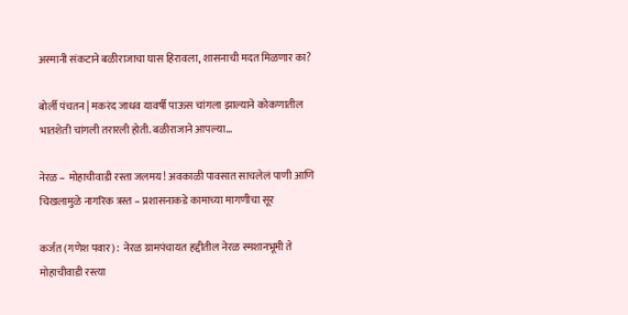अस्मानी संकटाने बळीराजाचा घास हिरावला, शासनाची मदत मिळणार का?

बोर्ली पंचतन | मकरंद जाधव यावर्षी पाऊस चांगला झाल्याने कोकणातील भातशेती चांगली तरारली होती. बळीराजाने आपल्या…

नेरळ – मोहाचीवाडी रस्ता जलमय! अवकाळी पावसात साचलेलं पाणी आणि चिखलामुळे नागरिक त्रस्त – प्रशासनाकडे कामाच्या मागणीचा सूर

कर्जत (गणेश पवार) :  नेरळ ग्रामपंचायत हद्दीतील नेरळ स्मशानभूमी ते मोहाचीवाडी रस्त्या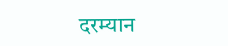दरम्यान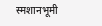स्मशानभूमी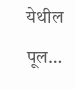येथील पूल…